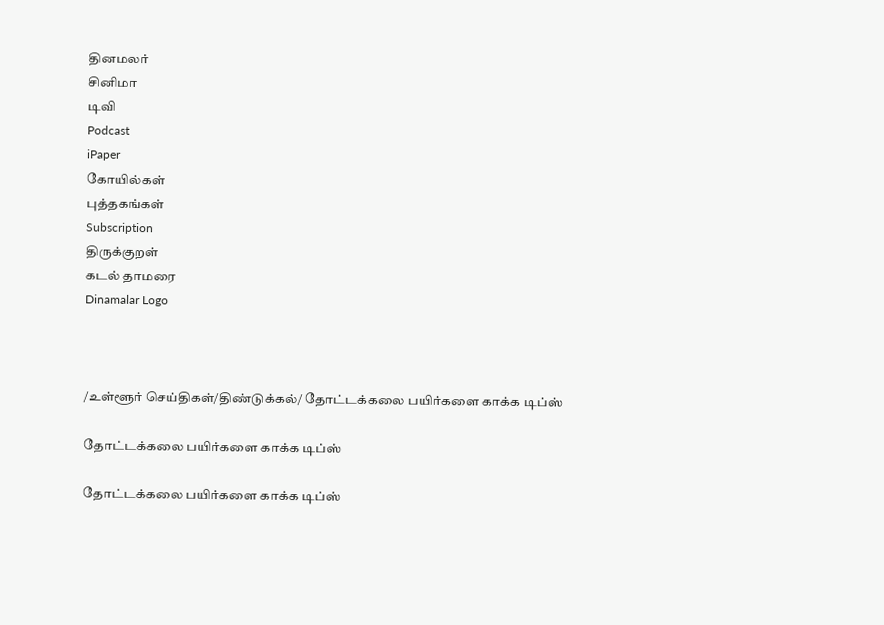தினமலர்
சினிமா
டிவி
Podcast
iPaper
கோயில்கள்
புத்தகங்கள்
Subscription
திருக்குறள்
கடல் தாமரை
Dinamalar Logo



/உள்ளூர் செய்திகள்/திண்டுக்கல்/ தோட்டக்கலை பயிர்களை காக்க டிப்ஸ்

தோட்டக்கலை பயிர்களை காக்க டிப்ஸ்

தோட்டக்கலை பயிர்களை காக்க டிப்ஸ்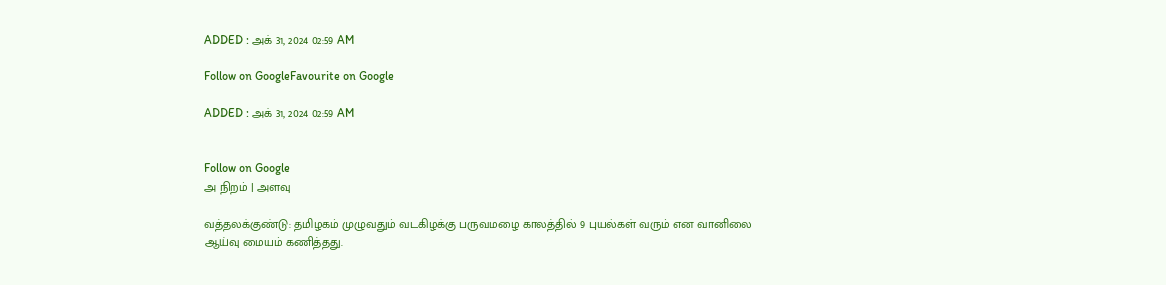ADDED : அக் 31, 2024 02:59 AM

Follow on GoogleFavourite on Google

ADDED : அக் 31, 2024 02:59 AM


Follow on Google
அ நிறம் | அளவு

வத்தலக்குண்டு: தமிழகம் முழுவதும் வடகிழக்கு பருவமழை காலத்தில் 9 புயல்கள் வரும் என வானிலை ஆய்வு மையம் கணித்தது.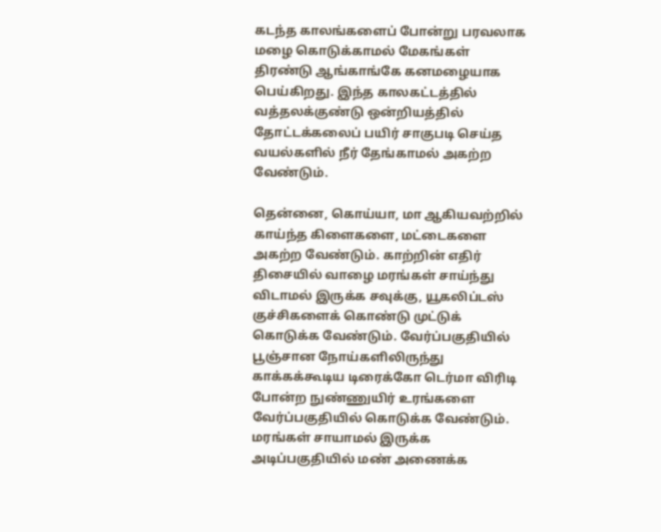கடந்த காலங்களைப் போன்று பரவலாக மழை கொடுக்காமல் மேகங்கள் திரண்டு ஆங்காங்கே கனமழையாக பெய்கிறது. இந்த காலகட்டத்தில் வத்தலக்குண்டு ஒன்றியத்தில் தோட்டக்கலைப் பயிர் சாகுபடி செய்த வயல்களில் நீர் தேங்காமல் அகற்ற வேண்டும்.

தென்னை, கொய்யா, மா ஆகியவற்றில் காய்ந்த கிளைகளை, மட்டைகளை அகற்ற வேண்டும். காற்றின் எதிர் திசையில் வாழை மரங்கள் சாய்ந்து விடாமல் இருக்க சவுக்கு, யூகலிப்டஸ் குச்சிகளைக் கொண்டு முட்டுக் கொடுக்க வேண்டும். வேர்ப்பகுதியில் பூஞ்சான நோய்களிலிருந்து காக்கக்கூடிய டிரைக்கோ டெர்மா விரிடி போன்ற நுண்ணுயிர் உரங்களை வேர்ப்பகுதியில் கொடுக்க வேண்டும். மரங்கள் சாயாமல் இருக்க அடிப்பகுதியில் மண் அணைக்க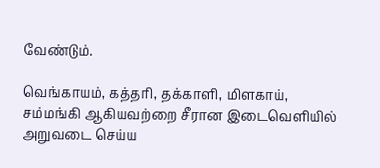வேண்டும்.

வெங்காயம், கத்தரி, தக்காளி, மிளகாய், சம்மங்கி ஆகியவற்றை சீரான இடைவெளியில் அறுவடை செய்ய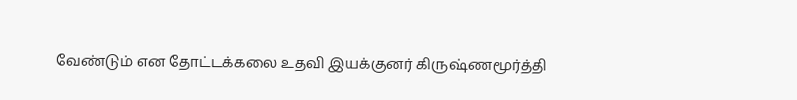வேண்டும் என தோட்டக்கலை உதவி இயக்குனர் கிருஷ்ணமூர்த்தி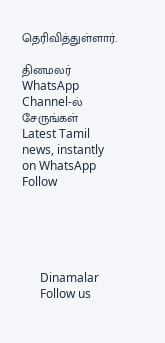தெரிவித்துள்ளார்.

தினமலர் WhatsApp Channel-ல் சேருங்கள்
Latest Tamil news, instantly on WhatsApp
Follow





      Dinamalar
      Follow us